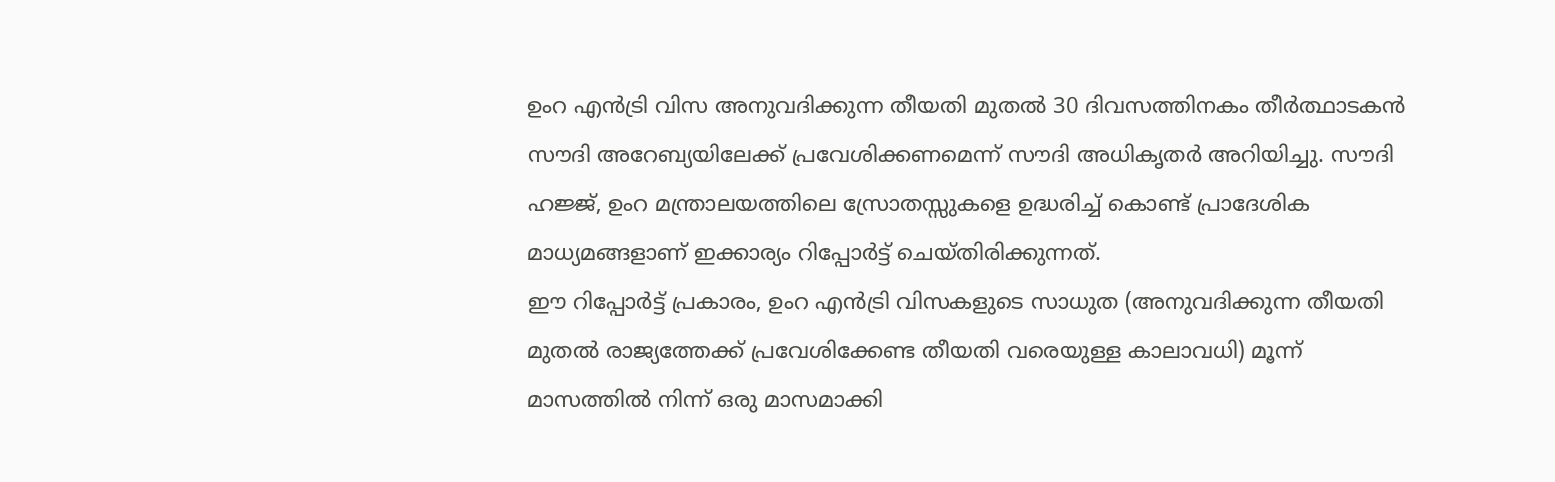ഉംറ എൻട്രി വിസ അനുവദിക്കുന്ന തീയതി മുതൽ 30 ദിവസത്തിനകം തീർത്ഥാടകൻ സൗദി അറേബ്യയിലേക്ക് പ്രവേശിക്കണമെന്ന് സൗദി അധികൃതർ അറിയിച്ചു. സൗദി ഹജ്ജ്, ഉംറ മന്ത്രാലയത്തിലെ സ്രോതസ്സുകളെ ഉദ്ധരിച്ച് കൊണ്ട് പ്രാദേശിക മാധ്യമങ്ങളാണ് ഇക്കാര്യം റിപ്പോർട്ട് ചെയ്തിരിക്കുന്നത്.
ഈ റിപ്പോർട്ട് പ്രകാരം, ഉംറ എൻട്രി വിസകളുടെ സാധുത (അനുവദിക്കുന്ന തീയതി മുതൽ രാജ്യത്തേക്ക് പ്രവേശിക്കേണ്ട തീയതി വരെയുള്ള കാലാവധി) മൂന്ന് മാസത്തിൽ നിന്ന് ഒരു മാസമാക്കി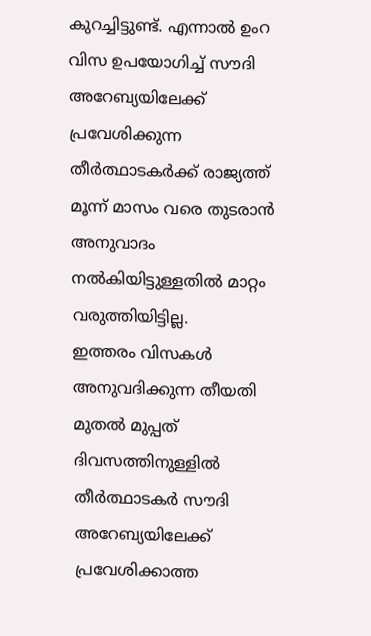കുറച്ചിട്ടുണ്ട്. എന്നാൽ ഉംറ വിസ ഉപയോഗിച്ച് സൗദി അറേബ്യയിലേക്ക് പ്രവേശിക്കുന്ന തീർത്ഥാടകർക്ക് രാജ്യത്ത് മൂന്ന് മാസം വരെ തുടരാൻ അനുവാദം നൽകിയിട്ടുള്ളതിൽ മാറ്റം വരുത്തിയിട്ടില്ല.
ഇത്തരം വിസകൾ അനുവദിക്കുന്ന തീയതി മുതൽ മുപ്പത് ദിവസത്തിനുള്ളിൽ തീർത്ഥാടകർ സൗദി അറേബ്യയിലേക്ക് പ്രവേശിക്കാത്ത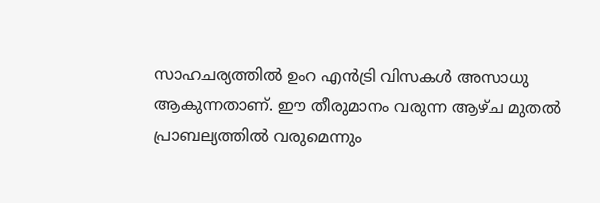സാഹചര്യത്തിൽ ഉംറ എൻട്രി വിസകൾ അസാധു ആകുന്നതാണ്. ഈ തീരുമാനം വരുന്ന ആഴ്ച മുതൽ പ്രാബല്യത്തിൽ വരുമെന്നും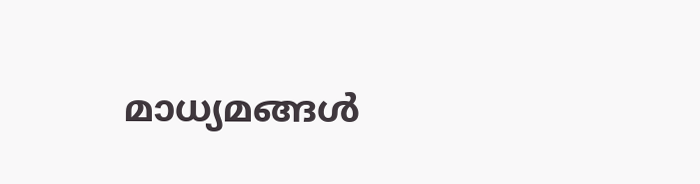മാധ്യമങ്ങൾ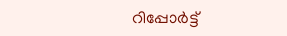റിപ്പോർട്ട്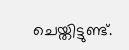ചെയ്തിട്ടുണ്ട്.